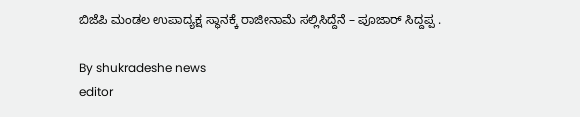ಬಿಜೆಪಿ ಮಂಡಲ ಉಪಾದ್ಯಕ್ಷ ಸ್ಥಾನಕ್ಕೆ ರಾಜೀನಾಮೆ ಸಲ್ಲಿಸಿದ್ದೆನೆ – ಪೂಜಾರ್ ಸಿದ್ದಪ್ಪ .

By shukradeshe news
editor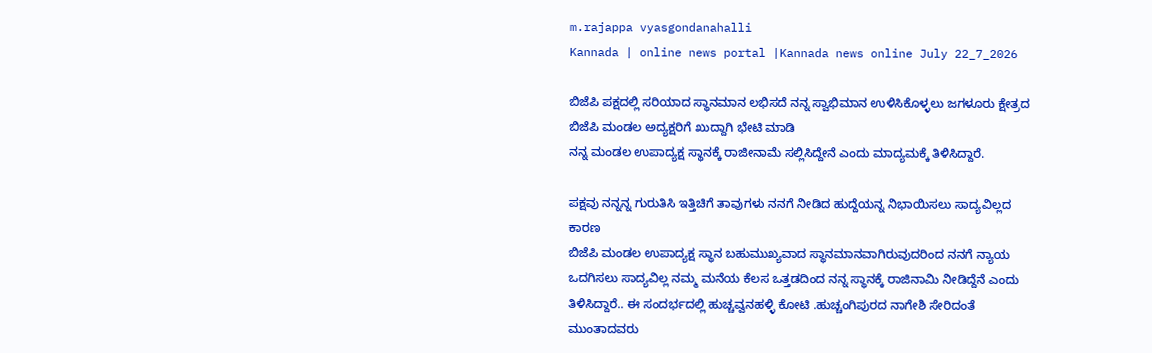m.rajappa vyasgondanahalli
Kannada | online news portal |Kannada news online July 22_7_2026

ಬಿಜೆಪಿ ಪಕ್ಷದಲ್ಲಿ ಸರಿಯಾದ ಸ್ಥಾನಮಾನ ಲಭಿಸದೆ ನನ್ನ ಸ್ವಾಭಿಮಾನ ಉಳಿಸಿಕೊಳ್ಳಲು ಜಗಳೂರು ಕ್ಷೇತ್ರದ ಬಿಜೆಪಿ ಮಂಡಲ ಅದ್ಯಕ್ಷರಿಗೆ ಖುದ್ದಾಗಿ ಭೇಟಿ ಮಾಡಿ
ನನ್ನ ಮಂಡಲ ಉಪಾದ್ಯಕ್ಷ ಸ್ಥಾನಕ್ಕೆ ರಾಜೀನಾಮೆ ಸಲ್ಲಿಸಿದ್ದೇನೆ ಎಂದು ಮಾದ್ಯಮಕ್ಕೆ ತಿಳಿಸಿದ್ದಾರೆ.

ಪಕ್ಷವು ನನ್ನನ್ನ ಗುರುತಿಸಿ ಇತ್ತಿಚಿಗೆ ತಾವುಗಳು ನನಗೆ ನೀಡಿದ ಹುದ್ದೆಯನ್ನ ನಿಭಾಯಿಸಲು ಸಾದ್ಯವಿಲ್ಲದ ಕಾರಣ
ಬಿಜೆಪಿ ಮಂಡಲ ಉಪಾದ್ಯಕ್ಷ ಸ್ಥಾನ ಬಹುಮುಖ್ಯವಾದ ಸ್ಥಾನಮಾನವಾಗಿರುವುದರಿಂದ ನನಗೆ ನ್ಯಾಯ ಒದಗಿಸಲು ಸಾದ್ಯವಿಲ್ಲ ನಮ್ಮ ಮನೆಯ ಕೆಲಸ ಒತ್ತಡದಿಂದ ನನ್ನ ಸ್ಥಾನಕ್ಕೆ ರಾಜಿನಾಮಿ ನೀಡಿದ್ದೆನೆ ಎಂದು ತಿಳಿಸಿದ್ದಾರೆ.. ಈ ಸಂದರ್ಭದಲ್ಲಿ ಹುಚ್ಚವ್ವನಹಳ್ಳಿ ಕೋಟಿ .ಹುಚ್ಚಂಗಿಪುರದ ನಾಗೇಶಿ ಸೇರಿದಂತೆ ಮುಂತಾದವರು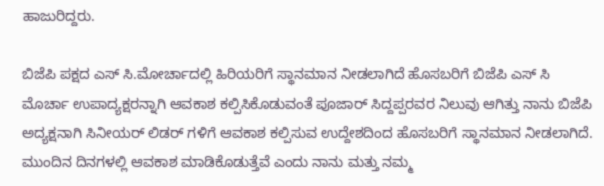ಹಾಜುರಿದ್ದರು.

ಬಿಜೆಪಿ‌ ಪಕ್ಷದ ಎಸ್ ಸಿ.ಮೋರ್ಚಾದಲ್ಲಿ ಹಿರಿಯರಿಗೆ ಸ್ಥಾನಮಾನ ನೀಡಲಾಗಿದೆ ಹೊಸಬರಿಗೆ ಬಿಜೆಪಿ ಎಸ್ ಸಿ ಮೊರ್ಚಾ ಉಪಾದ್ಯಕ್ಷರನ್ನಾಗಿ ಆವಕಾಶ ಕಲ್ಪಿಸಿಕೊಡುವಂತೆ ಪೂಜಾರ್ ಸಿದ್ದಪ್ಪರವರ ನಿಲುವು ಆಗಿತ್ತು ನಾನು ಬಿಜೆಪಿ ಅದ್ಯಕ್ಷನಾಗಿ ಸಿನೀಯರ್ ಲಿಡರ್ ಗಳಿಗೆ ಆವಕಾಶ ಕಲ್ಪಿಸುವ ಉದ್ದೇಶದಿಂದ ಹೊಸಬರಿಗೆ ಸ್ಥಾನಮಾನ ನೀಡಲಾಗಿದೆ. ಮುಂದಿನ ದಿನಗಳಲ್ಲಿ ಆವಕಾಶ ಮಾಡಿಕೊಡುತ್ತೆವೆ ಎಂದು ನಾನು ಮತ್ತು ನಮ್ಮ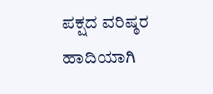ಪಕ್ಷದ ವರಿಷ್ಠರ ಹಾದಿಯಾಗಿ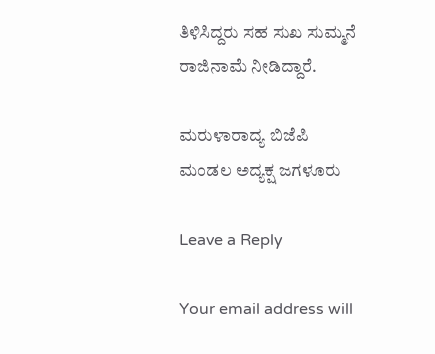ತಿಳಿಸಿದ್ದರು ಸಹ ಸುಖ ಸುಮ್ಮನೆ ರಾಜಿನಾಮೆ ನೀಡಿದ್ದಾರೆ.

ಮರುಳಾರಾದ್ಯ ಬಿಜೆಪಿ ಮಂಡಲ ಅದ್ಯಕ್ಷ ಜಗಳೂರು

Leave a Reply

Your email address will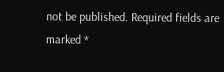not be published. Required fields are marked *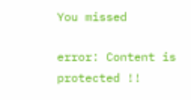You missed

error: Content is protected !!